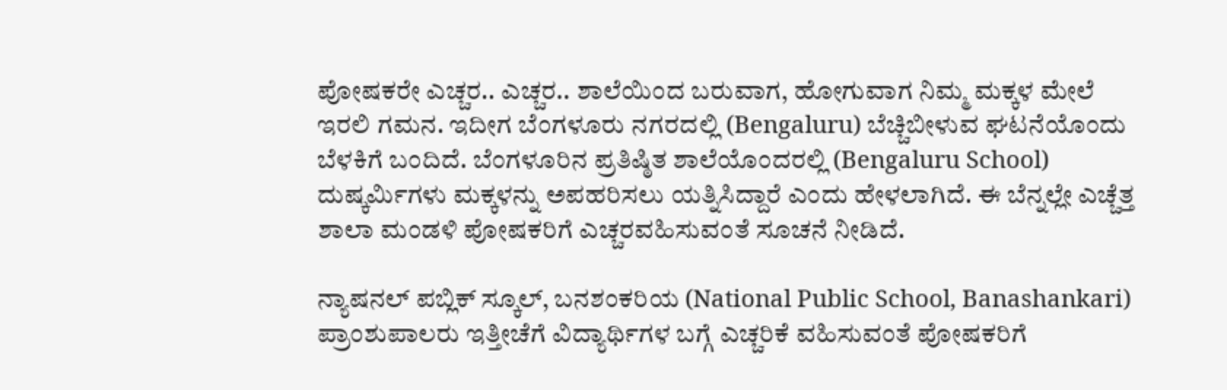ಪೋಷಕರೇ ಎಚ್ಚರ.. ಎಚ್ಚರ.. ಶಾಲೆಯಿಂದ ಬರುವಾಗ, ಹೋಗುವಾಗ ನಿಮ್ಮ ಮಕ್ಕಳ ಮೇಲೆ ಇರಲಿ ಗಮನ. ಇದೀಗ ಬೆಂಗಳೂರು ನಗರದಲ್ಲಿ (Bengaluru) ಬೆಚ್ಚಿಬೀಳುವ ಘಟನೆಯೊಂದು ಬೆಳಕಿಗೆ ಬಂದಿದೆ. ಬೆಂಗಳೂರಿನ ಪ್ರತಿಷ್ಠಿತ ಶಾಲೆಯೊಂದರಲ್ಲಿ (Bengaluru School) ದುಷ್ಕರ್ಮಿಗಳು ಮಕ್ಕಳನ್ನು ಅಪಹರಿಸಲು ಯತ್ನಿಸಿದ್ದಾರೆ ಎಂದು ಹೇಳಲಾಗಿದೆ. ಈ ಬೆನ್ನಲ್ಲೇ ಎಚ್ಚೆತ್ತ ಶಾಲಾ ಮಂಡಳಿ ಪೋಷಕರಿಗೆ ಎಚ್ಚರವಹಿಸುವಂತೆ ಸೂಚನೆ ನೀಡಿದೆ.

ನ್ಯಾಷನಲ್ ಪಬ್ಲಿಕ್ ಸ್ಕೂಲ್, ಬನಶಂಕರಿಯ (National Public School, Banashankari) ಪ್ರಾಂಶುಪಾಲರು ಇತ್ತೀಚೆಗೆ ವಿದ್ಯಾರ್ಥಿಗಳ ಬಗ್ಗೆ ಎಚ್ಚರಿಕೆ ವಹಿಸುವಂತೆ ಪೋಷಕರಿಗೆ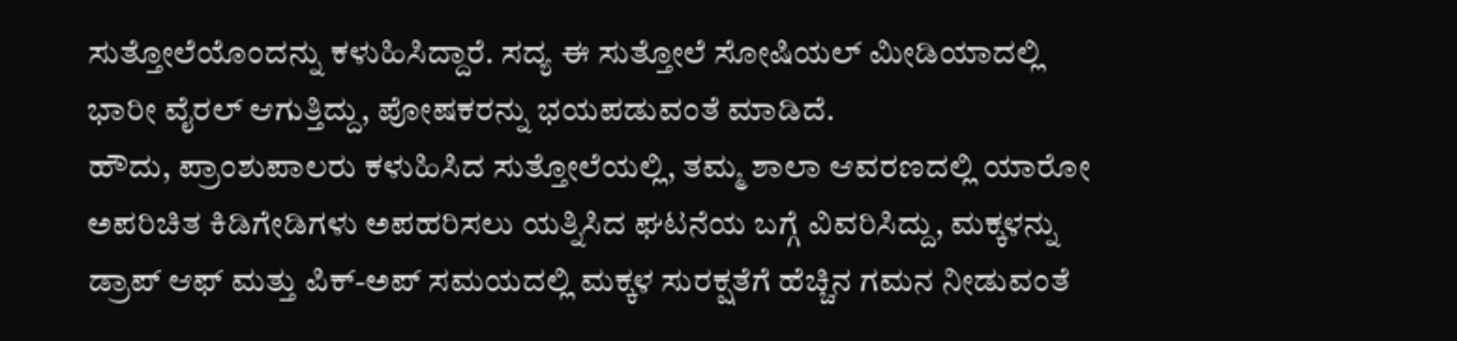ಸುತ್ತೋಲೆಯೊಂದನ್ನು ಕಳುಹಿಸಿದ್ದಾರೆ. ಸದ್ಯ ಈ ಸುತ್ತೋಲೆ ಸೋಷಿಯಲ್ ಮೀಡಿಯಾದಲ್ಲಿ ಭಾರೀ ವೈರಲ್ ಆಗುತ್ತಿದ್ದು, ಪೋಷಕರನ್ನು ಭಯಪಡುವಂತೆ ಮಾಡಿದೆ.
ಹೌದು, ಪ್ರಾಂಶುಪಾಲರು ಕಳುಹಿಸಿದ ಸುತ್ತೋಲೆಯಲ್ಲಿ, ತಮ್ಮ ಶಾಲಾ ಆವರಣದಲ್ಲಿ ಯಾರೋ ಅಪರಿಚಿತ ಕಿಡಿಗೇಡಿಗಳು ಅಪಹರಿಸಲು ಯತ್ನಿಸಿದ ಘಟನೆಯ ಬಗ್ಗೆ ವಿವರಿಸಿದ್ದು, ಮಕ್ಕಳನ್ನು ಡ್ರಾಪ್ ಆಫ್ ಮತ್ತು ಪಿಕ್-ಅಪ್ ಸಮಯದಲ್ಲಿ ಮಕ್ಕಳ ಸುರಕ್ಷತೆಗೆ ಹೆಚ್ಚಿನ ಗಮನ ನೀಡುವಂತೆ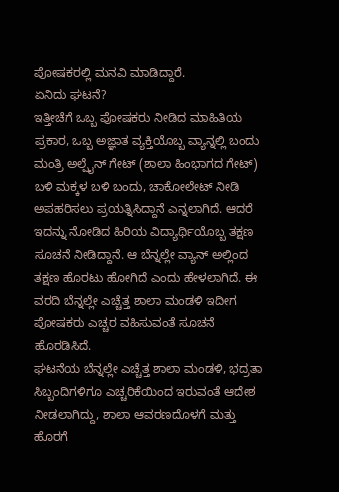ಪೋಷಕರಲ್ಲಿ ಮನವಿ ಮಾಡಿದ್ದಾರೆ.
ಏನಿದು ಘಟನೆ?
ಇತ್ತೀಚೆಗೆ ಒಬ್ಬ ಪೋಷಕರು ನೀಡಿದ ಮಾಹಿತಿಯ ಪ್ರಕಾರ, ಒಬ್ಬ ಅಜ್ಞಾತ ವ್ಯಕ್ತಿಯೊಬ್ಬ ವ್ಯಾನ್ನಲ್ಲಿ ಬಂದು ಮಂತ್ರಿ ಅಲ್ಪೈನ್ ಗೇಟ್ (ಶಾಲಾ ಹಿಂಭಾಗದ ಗೇಟ್) ಬಳಿ ಮಕ್ಕಳ ಬಳಿ ಬಂದು, ಚಾಕೋಲೇಟ್ ನೀಡಿ ಅಪಹರಿಸಲು ಪ್ರಯತ್ನಿಸಿದ್ದಾನೆ ಎನ್ನಲಾಗಿದೆ. ಆದರೆ ಇದನ್ನು ನೋಡಿದ ಹಿರಿಯ ವಿದ್ಯಾರ್ಥಿಯೊಬ್ಬ ತಕ್ಷಣ ಸೂಚನೆ ನೀಡಿದ್ದಾನೆ. ಆ ಬೆನ್ನಲ್ಲೇ ವ್ಯಾನ್ ಅಲ್ಲಿಂದ ತಕ್ಷಣ ಹೊರಟು ಹೋಗಿದೆ ಎಂದು ಹೇಳಲಾಗಿದೆ. ಈ ವರದಿ ಬೆನ್ನಲ್ಲೇ ಎಚ್ಚೆತ್ತ ಶಾಲಾ ಮಂಡಳಿ ಇದೀಗ ಪೋಷಕರು ಎಚ್ಚರ ವಹಿಸುವಂತೆ ಸೂಚನೆ ಹೊರಡಿಸಿದೆ.
ಘಟನೆಯ ಬೆನ್ನಲ್ಲೇ ಎಚ್ಚೆತ್ತ ಶಾಲಾ ಮಂಡಳಿ, ಭದ್ರತಾ ಸಿಬ್ಬಂದಿಗಳಿಗೂ ಎಚ್ಚರಿಕೆಯಿಂದ ಇರುವಂತೆ ಆದೇಶ ನೀಡಲಾಗಿದ್ದು, ಶಾಲಾ ಆವರಣದೊಳಗೆ ಮತ್ತು ಹೊರಗೆ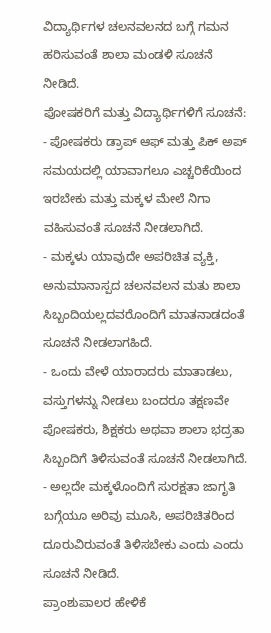ವಿದ್ಯಾರ್ಥಿಗಳ ಚಲನವಲನದ ಬಗ್ಗೆ ಗಮನ ಹರಿಸುವಂತೆ ಶಾಲಾ ಮಂಡಳಿ ಸೂಚನೆ ನೀಡಿದೆ.
ಪೋಷಕರಿಗೆ ಮತ್ತು ವಿದ್ಯಾರ್ಥಿಗಳಿಗೆ ಸೂಚನೆ:
- ಪೋಷಕರು ಡ್ರಾಪ್ ಆಫ್ ಮತ್ತು ಪಿಕ್ ಅಪ್ ಸಮಯದಲ್ಲಿ ಯಾವಾಗಲೂ ಎಚ್ಚರಿಕೆಯಿಂದ ಇರಬೇಕು ಮತ್ತು ಮಕ್ಕಳ ಮೇಲೆ ನಿಗಾ ವಹಿಸುವಂತೆ ಸೂಚನೆ ನೀಡಲಾಗಿದೆ.
- ಮಕ್ಕಳು ಯಾವುದೇ ಅಪರಿಚಿತ ವ್ಯಕ್ತಿ, ಅನುಮಾನಾಸ್ಪದ ಚಲನವಲನ ಮತು ಶಾಲಾ ಸಿಬ್ಬಂದಿಯಲ್ಲದವರೊಂದಿಗೆ ಮಾತನಾಡದಂತೆ ಸೂಚನೆ ನೀಡಲಾಗಹಿದೆ.
- ಒಂದು ವೇಳೆ ಯಾರಾದರು ಮಾತಾಡಲು, ವಸ್ತುಗಳನ್ನು ನೀಡಲು ಬಂದರೂ ತಕ್ಷಣವೇ ಪೋಷಕರು, ಶಿಕ್ಷಕರು ಅಥವಾ ಶಾಲಾ ಭದ್ರತಾ ಸಿಬ್ಬಂದಿಗೆ ತಿಳಿಸುವಂತೆ ಸೂಚನೆ ನೀಡಲಾಗಿದೆ.
- ಅಲ್ಲದೇ ಮಕ್ಕಳೊಂದಿಗೆ ಸುರಕ್ಷತಾ ಜಾಗೃತಿ ಬಗ್ಗೆಯೂ ಅರಿವು ಮೂಸಿ, ಅಪರಿಚಿತರಿಂದ ದೂರುವಿರುವಂತೆ ತಿಳಿಸಬೇಕು ಎಂದು ಎಂದು ಸೂಚನೆ ನೀಡಿದೆ.
ಪ್ರಾಂಶುಪಾಲರ ಹೇಳಿಕೆ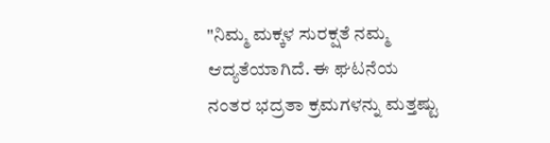"ನಿಮ್ಮ ಮಕ್ಕಳ ಸುರಕ್ಷತೆ ನಮ್ಮ ಆದ್ಯತೆಯಾಗಿದೆ. ಈ ಘಟನೆಯ ನಂತರ ಭದ್ರತಾ ಕ್ರಮಗಳನ್ನು ಮತ್ತಷ್ಟು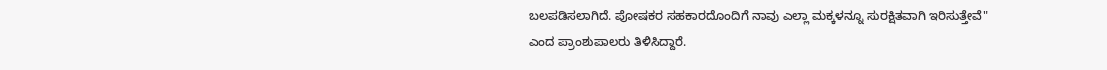ಬಲಪಡಿಸಲಾಗಿದೆ. ಪೋಷಕರ ಸಹಕಾರದೊಂದಿಗೆ ನಾವು ಎಲ್ಲಾ ಮಕ್ಕಳನ್ನೂ ಸುರಕ್ಷಿತವಾಗಿ ಇರಿಸುತ್ತೇವೆ" ಎಂದ ಪ್ರಾಂಶುಪಾಲರು ತಿಳಿಸಿದ್ದಾರೆ.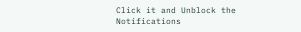Click it and Unblock the Notifications